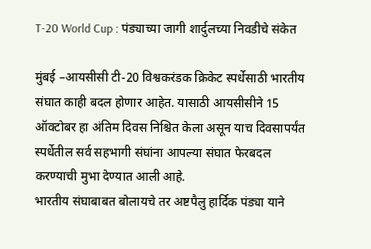T-20 World Cup : पंड्याच्या जागी शार्दुलच्या निवडीचे संकेत

मुंबई –आयसीसी टी-20 विश्वकरंडक क्रिकेट स्पर्धेसाठी भारतीय संघात काही बदल होणार आहेत. यासाठी आयसीसीने 15 ऑक्टोबर हा अंतिम दिवस निश्चित केला असून याच दिवसापर्यंत स्पर्धेतील सर्व सहभागी संघांना आपल्या संघात फेरबदल करण्याची मुभा देण्यात आली आहे.
भारतीय संघाबाबत बोलायचे तर अष्टपैलु हार्दिक पंड्या याने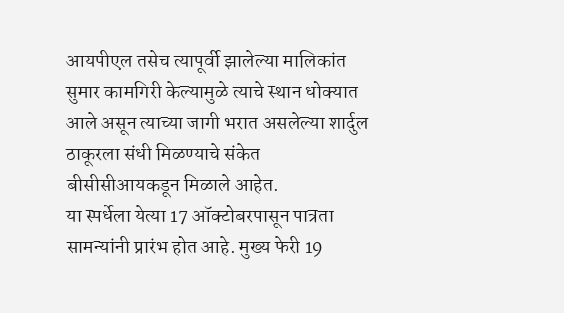आयपीएल तसेच त्यापूर्वी झालेल्या मालिकांत सुमार कामगिरी केल्यामुळे त्याचे स्थान धोक्यात आले असून त्याच्या जागी भरात असलेल्या शार्दुल ठाकूरला संधी मिळण्याचे संकेत बीसीसीआयकडून मिळाले आहेत.
या स्पर्धेला येत्या 17 ऑक्टोबरपासून पात्रता सामन्यांनी प्रारंभ होत आहे. मुख्य फेरी 19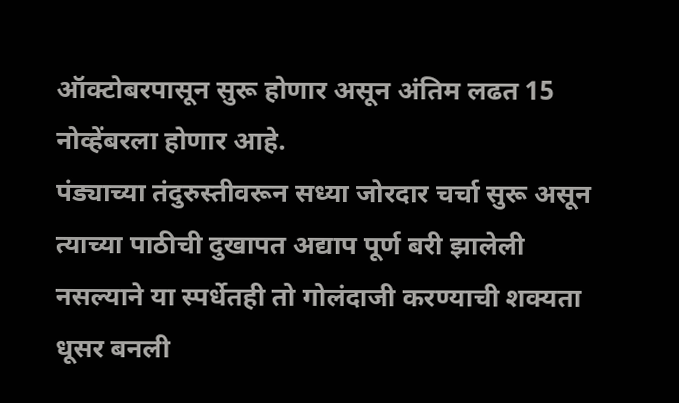ऑक्टोबरपासून सुरू होणार असून अंतिम लढत 15 नोव्हेंबरला होणार आहे.
पंड्याच्या तंदुरुस्तीवरून सध्या जोरदार चर्चा सुरू असून त्याच्या पाठीची दुखापत अद्याप पूर्ण बरी झालेली नसल्याने या स्पर्धेतही तो गोलंदाजी करण्याची शक्यता धूसर बनली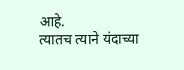आहे.
त्यातच त्याने यंदाच्या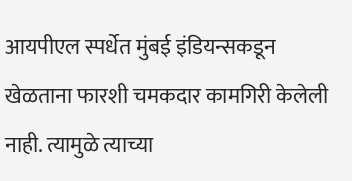आयपीएल स्पर्धेत मुंबई इंडियन्सकडून खेळताना फारशी चमकदार कामगिरी केलेली नाही. त्यामुळे त्याच्या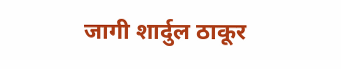जागी शार्दुल ठाकूर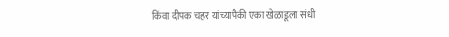किंवा दीपक चहर यांच्यापैकी एका खेळाडूला संधी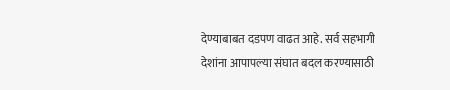देण्याबाबत दडपण वाढत आहे. सर्व सहभागी देशांना आपापल्या संघात बदल करण्यासाठी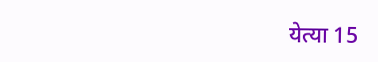येत्या 15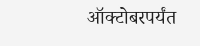ऑक्टोबरपर्यंत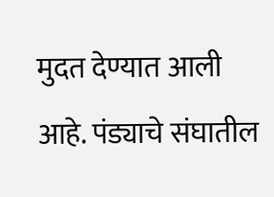मुदत देण्यात आली आहे. पंड्याचे संघातील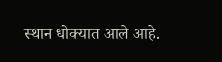स्थान धोक्यात आले आहे.